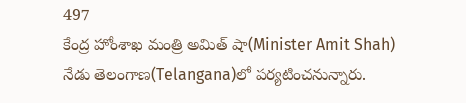497
కేంద్ర హోంశాఖ మంత్రి అమిత్ షా(Minister Amit Shah) నేడు తెలంగాణ(Telangana)లో పర్యటించనున్నారు.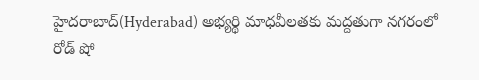హైదరాబాద్(Hyderabad) అభ్యర్థి మాధవీలతకు మద్దతుగా నగరంలో రోడ్ షో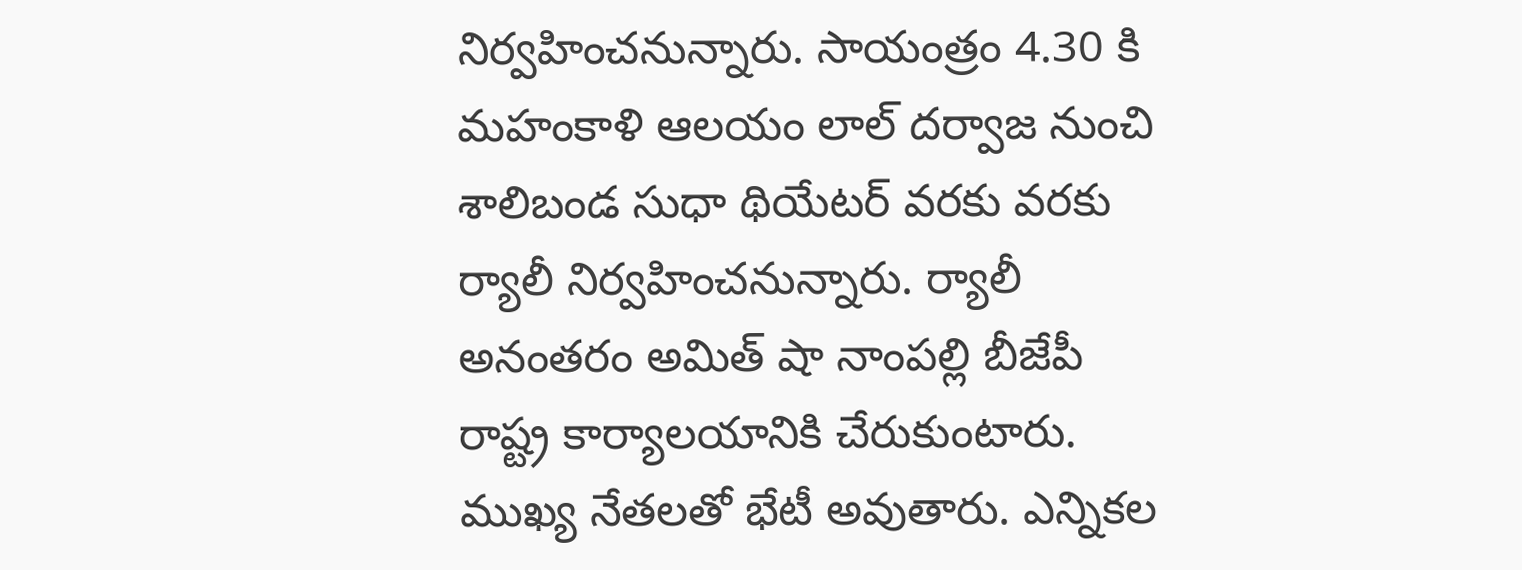నిర్వహించనున్నారు. సాయంత్రం 4.30 కి మహంకాళి ఆలయం లాల్ దర్వాజ నుంచి శాలిబండ సుధా థియేటర్ వరకు వరకు ర్యాలీ నిర్వహించనున్నారు. ర్యాలీ అనంతరం అమిత్ షా నాంపల్లి బీజేపీ రాష్ట్ర కార్యాలయానికి చేరుకుంటారు. ముఖ్య నేతలతో భేటీ అవుతారు. ఎన్నికల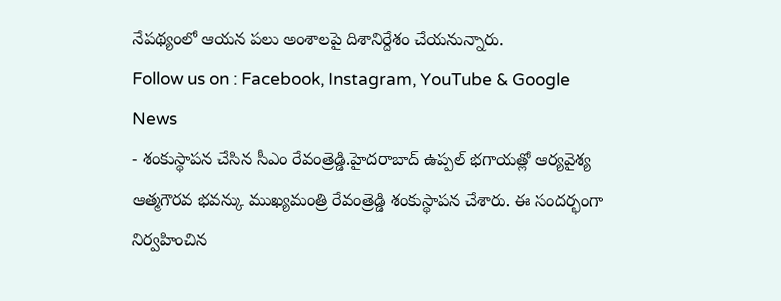నేపథ్యంలో ఆయన పలు అంశాలపై దిశానిర్దేశం చేయనున్నారు.
Follow us on : Facebook, Instagram, YouTube & Google News
- శంకుస్థాపన చేసిన సీఎం రేవంత్రెడ్డి.హైదరాబాద్ ఉప్పల్ భగాయత్లో ఆర్యవైశ్య ఆత్మగౌరవ భవన్కు ముఖ్యమంత్రి రేవంత్రెడ్డి శంకుస్థాపన చేశారు. ఈ సందర్భంగా నిర్వహించిన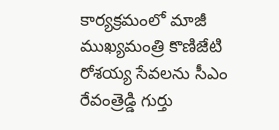కార్యక్రమంలో మాజీ ముఖ్యమంత్రి కొణిజేటి రోశయ్య సేవలను సీఎం రేవంత్రెడ్డి గుర్తు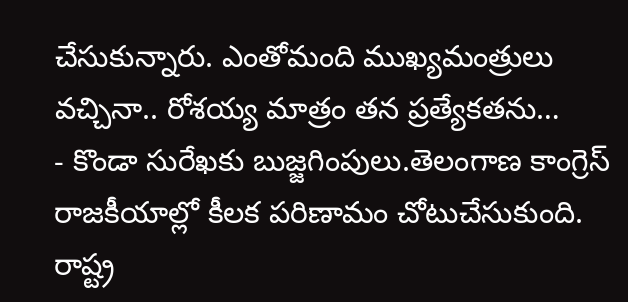చేసుకున్నారు. ఎంతోమంది ముఖ్యమంత్రులు వచ్చినా.. రోశయ్య మాత్రం తన ప్రత్యేకతను…
- కొండా సురేఖకు బుజ్జగింపులు.తెలంగాణ కాంగ్రెస్ రాజకీయాల్లో కీలక పరిణామం చోటుచేసుకుంది. రాష్ట్ర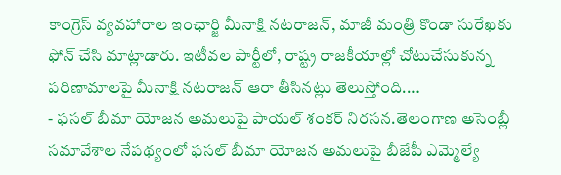కాంగ్రెస్ వ్యవహారాల ఇంఛార్జి మీనాక్షి నటరాజన్, మాజీ మంత్రి కొండా సురేఖకు ఫోన్ చేసి మాట్లాడారు. ఇటీవల పార్టీలో, రాష్ట్ర రాజకీయాల్లో చోటుచేసుకున్న పరిణామాలపై మీనాక్షి నటరాజన్ ఆరా తీసినట్లు తెలుస్తోంది.…
- ఫసల్ బీమా యోజన అమలుపై పాయల్ శంకర్ నిరసన.తెలంగాణ అసెంబ్లీ సమావేశాల నేపథ్యంలో ఫసల్ బీమా యోజన అమలుపై బీజేపీ ఎమ్మెల్యే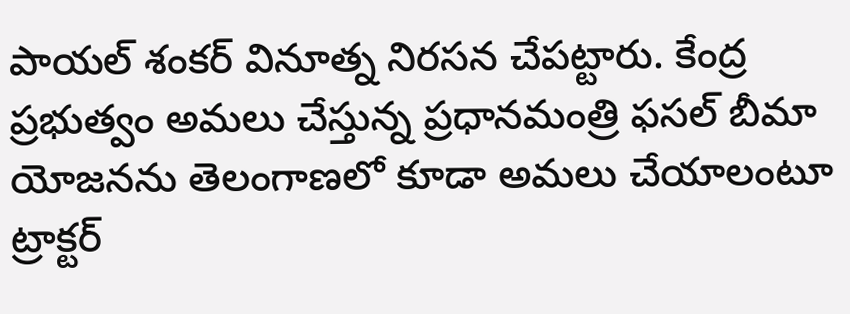పాయల్ శంకర్ వినూత్న నిరసన చేపట్టారు. కేంద్ర ప్రభుత్వం అమలు చేస్తున్న ప్రధానమంత్రి ఫసల్ బీమా యోజనను తెలంగాణలో కూడా అమలు చేయాలంటూ ట్రాక్టర్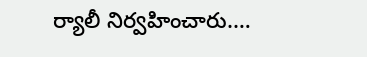ర్యాలీ నిర్వహించారు.…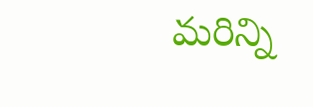మరిన్ని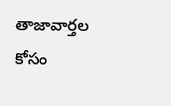తాజావార్తల కోసం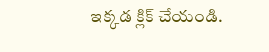ఇక్కడ క్లిక్ చేయండి.